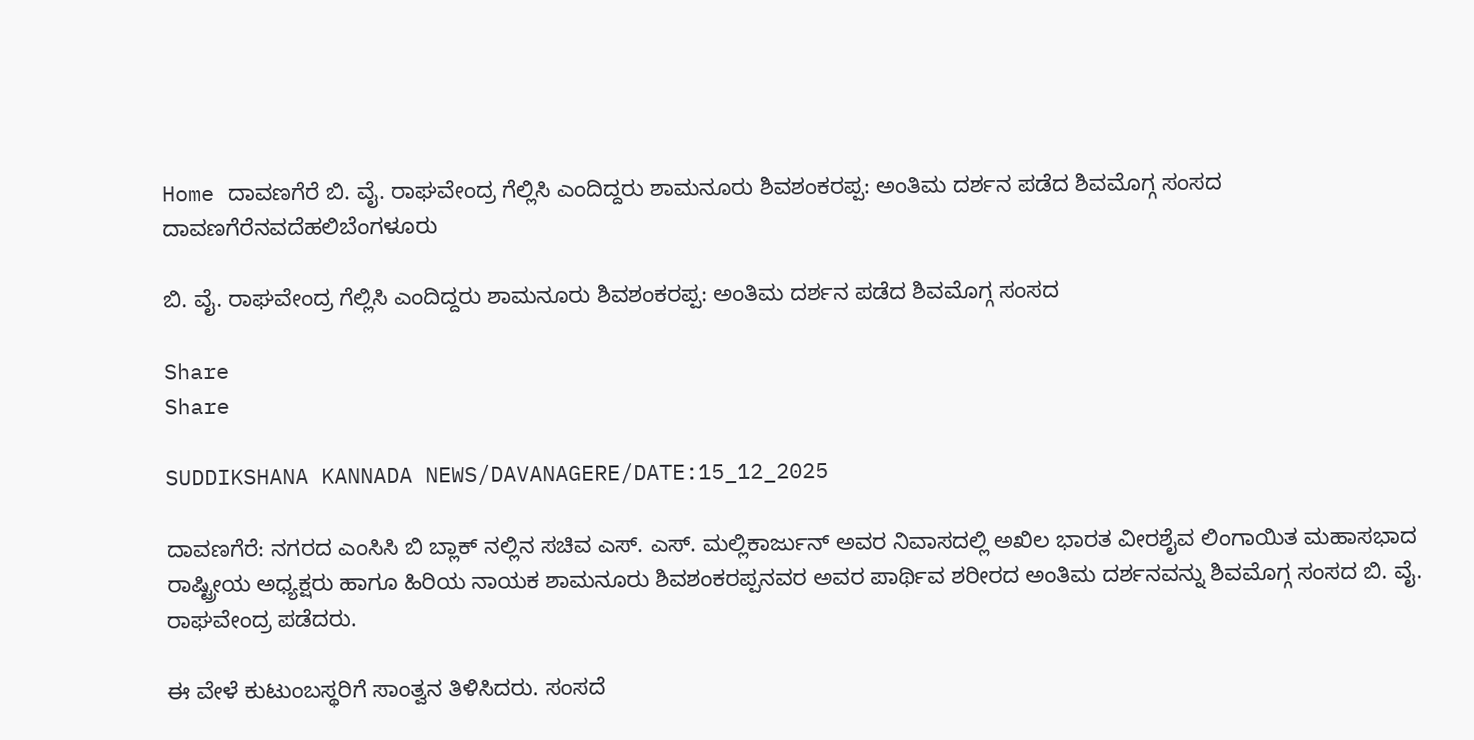Home ದಾವಣಗೆರೆ ಬಿ. ವೈ. ರಾಘವೇಂದ್ರ ಗೆಲ್ಲಿಸಿ ಎಂದಿದ್ದರು ಶಾಮನೂರು ಶಿವಶಂಕರಪ್ಪ: ಅಂತಿಮ ದರ್ಶನ ಪಡೆದ ಶಿವಮೊಗ್ಗ ಸಂಸದ
ದಾವಣಗೆರೆನವದೆಹಲಿಬೆಂಗಳೂರು

ಬಿ. ವೈ. ರಾಘವೇಂದ್ರ ಗೆಲ್ಲಿಸಿ ಎಂದಿದ್ದರು ಶಾಮನೂರು ಶಿವಶಂಕರಪ್ಪ: ಅಂತಿಮ ದರ್ಶನ ಪಡೆದ ಶಿವಮೊಗ್ಗ ಸಂಸದ

Share
Share

SUDDIKSHANA KANNADA NEWS/DAVANAGERE/DATE:15_12_2025

ದಾವಣಗೆರೆ: ನಗರದ ಎಂಸಿಸಿ ಬಿ ಬ್ಲಾಕ್ ನಲ್ಲಿನ ಸಚಿವ ಎಸ್. ಎಸ್. ಮಲ್ಲಿಕಾರ್ಜುನ್ ಅವರ ನಿವಾಸದಲ್ಲಿ ಅಖಿಲ ಭಾರತ ವೀರಶೈವ ಲಿಂಗಾಯಿತ ಮಹಾಸಭಾದ ರಾಷ್ಟ್ರೀಯ ಅಧ್ಯಕ್ಷರು ಹಾಗೂ ಹಿರಿಯ ನಾಯಕ ಶಾಮನೂರು ಶಿವಶಂಕರಪ್ಪನವರ ಅವರ ಪಾರ್ಥಿವ ಶರೀರದ ಅಂತಿಮ ದರ್ಶನವನ್ನು ಶಿವಮೊಗ್ಗ ಸಂಸದ ಬಿ. ವೈ. ರಾಘವೇಂದ್ರ ಪಡೆದರು.

ಈ ವೇಳೆ ಕುಟುಂಬಸ್ಥರಿಗೆ ಸಾಂತ್ವನ ತಿಳಿಸಿದರು. ಸಂಸದೆ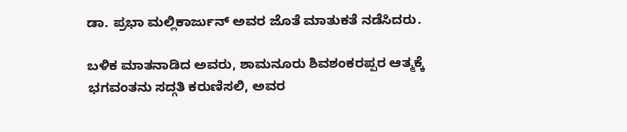ಡಾ. ಪ್ರಭಾ ಮಲ್ಲಿಕಾರ್ಜುನ್ ಅವರ ಜೊತೆ ಮಾತುಕತೆ ನಡೆಸಿದರು.

ಬಳಿಕ ಮಾತನಾಡಿದ ಅವರು, ಶಾಮನೂರು ಶಿವಶಂಕರಪ್ಪರ ಆತ್ಮಕ್ಕೆ ಭಗವಂತನು ಸದ್ಗತಿ ಕರುಣಿಸಲಿ, ಅವರ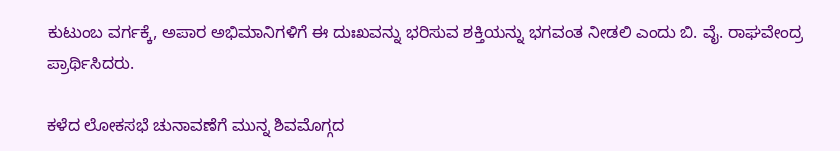ಕುಟುಂಬ ವರ್ಗಕ್ಕೆ, ಅಪಾರ ಅಭಿಮಾನಿಗಳಿಗೆ ಈ ದುಃಖವನ್ನು ಭರಿಸುವ ಶಕ್ತಿಯನ್ನು ಭಗವಂತ ನೀಡಲಿ ಎಂದು ಬಿ. ವೈ. ರಾಘವೇಂದ್ರ ಪ್ರಾರ್ಥಿಸಿದರು.

ಕಳೆದ ಲೋಕಸಭೆ ಚುನಾವಣೆಗೆ ಮುನ್ನ ಶಿವಮೊಗ್ಗದ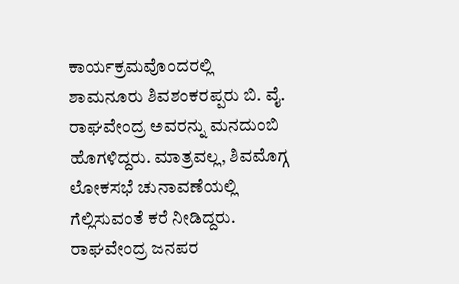ಕಾರ್ಯಕ್ರಮವೊಂದರಲ್ಲಿ ಶಾಮನೂರು ಶಿವಶಂಕರಪ್ಪರು ಬಿ. ವೈ. ರಾಘವೇಂದ್ರ ಅವರನ್ನು ಮನದುಂಬಿ ಹೊಗಳಿದ್ದರು. ಮಾತ್ರವಲ್ಲ, ಶಿವಮೊಗ್ಗ ಲೋಕಸಭೆ ಚುನಾವಣೆಯಲ್ಲಿ ಗೆಲ್ಲಿಸುವಂತೆ ಕರೆ ನೀಡಿದ್ದರು. ರಾಘವೇಂದ್ರ ಜನಪರ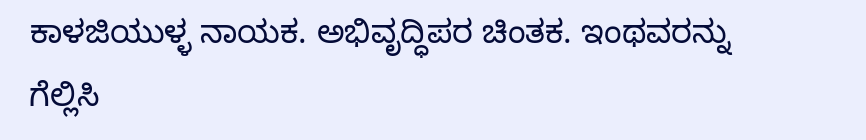ಕಾಳಜಿಯುಳ್ಳ ನಾಯಕ. ಅಭಿವೃದ್ಧಿಪರ ಚಿಂತಕ. ಇಂಥವರನ್ನು ಗೆಲ್ಲಿಸಿ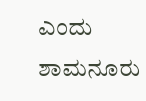ಎಂದು ಶಾಮನೂರು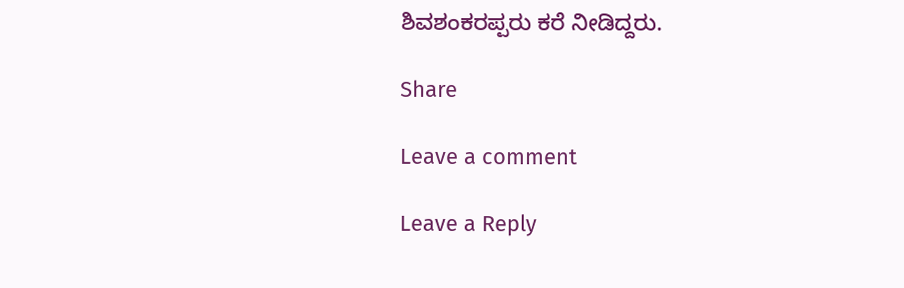ಶಿವಶಂಕರಪ್ಪರು ಕರೆ ನೀಡಿದ್ದರು.

Share

Leave a comment

Leave a Reply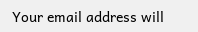Your email address will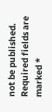not be published. Required fields are marked *